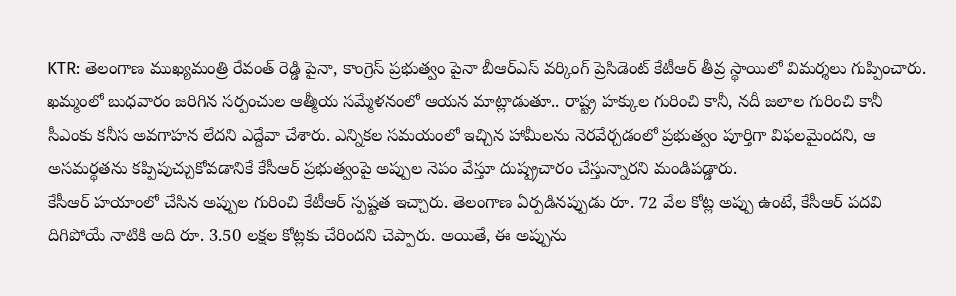KTR: తెలంగాణ ముఖ్యమంత్రి రేవంత్ రెడ్డి పైనా, కాంగ్రెస్ ప్రభుత్వం పైనా బీఆర్ఎస్ వర్కింగ్ ప్రెసిడెంట్ కేటీఆర్ తీవ్ర స్థాయిలో విమర్శలు గుప్పించారు. ఖమ్మంలో బుధవారం జరిగిన సర్పంచుల ఆత్మీయ సమ్మేళనంలో ఆయన మాట్లాడుతూ.. రాష్ట్ర హక్కుల గురించి కానీ, నదీ జలాల గురించి కానీ సీఎంకు కనీస అవగాహన లేదని ఎద్దేవా చేశారు. ఎన్నికల సమయంలో ఇచ్చిన హామీలను నెరవేర్చడంలో ప్రభుత్వం పూర్తిగా విఫలమైందని, ఆ అసమర్థతను కప్పిపుచ్చుకోవడానికే కేసీఆర్ ప్రభుత్వంపై అప్పుల నెపం వేస్తూ దుష్ప్రచారం చేస్తున్నారని మండిపడ్డారు.
కేసీఆర్ హయాంలో చేసిన అప్పుల గురించి కేటీఆర్ స్పష్టత ఇచ్చారు. తెలంగాణ ఏర్పడినప్పుడు రూ. 72 వేల కోట్ల అప్పు ఉంటే, కేసీఆర్ పదవి దిగిపోయే నాటికి అది రూ. 3.50 లక్షల కోట్లకు చేరిందని చెప్పారు. అయితే, ఈ అప్పును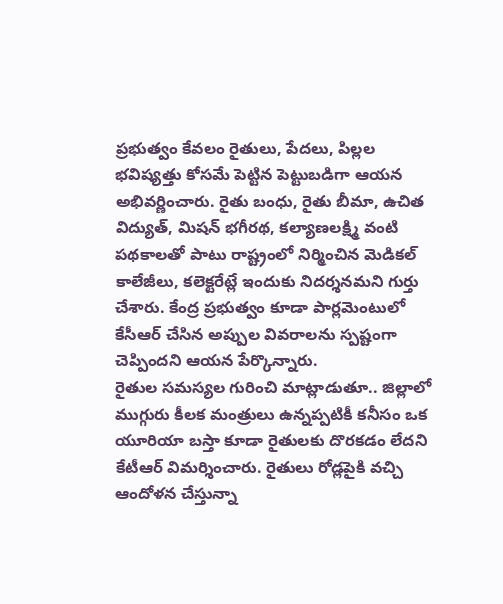ప్రభుత్వం కేవలం రైతులు, పేదలు, పిల్లల భవిష్యత్తు కోసమే పెట్టిన పెట్టుబడిగా ఆయన అభివర్ణించారు. రైతు బంధు, రైతు బీమా, ఉచిత విద్యుత్, మిషన్ భగీరథ, కల్యాణలక్ష్మి వంటి పథకాలతో పాటు రాష్ట్రంలో నిర్మించిన మెడికల్ కాలేజీలు, కలెక్టరేట్లే ఇందుకు నిదర్శనమని గుర్తు చేశారు. కేంద్ర ప్రభుత్వం కూడా పార్లమెంటులో కేసీఆర్ చేసిన అప్పుల వివరాలను స్పష్టంగా చెప్పిందని ఆయన పేర్కొన్నారు.
రైతుల సమస్యల గురించి మాట్లాడుతూ.. జిల్లాలో ముగ్గురు కీలక మంత్రులు ఉన్నప్పటికీ కనీసం ఒక యూరియా బస్తా కూడా రైతులకు దొరకడం లేదని కేటీఆర్ విమర్శించారు. రైతులు రోడ్లపైకి వచ్చి ఆందోళన చేస్తున్నా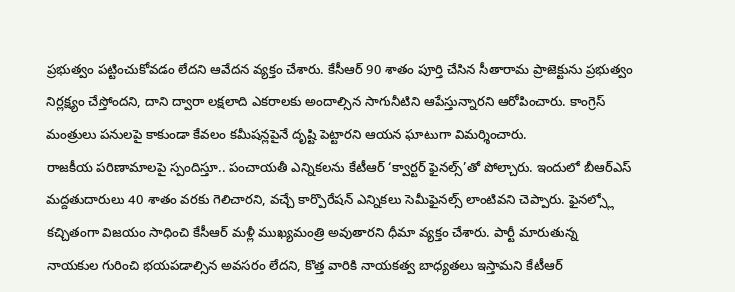ప్రభుత్వం పట్టించుకోవడం లేదని ఆవేదన వ్యక్తం చేశారు. కేసీఆర్ 90 శాతం పూర్తి చేసిన సీతారామ ప్రాజెక్టును ప్రభుత్వం నిర్లక్ష్యం చేస్తోందని, దాని ద్వారా లక్షలాది ఎకరాలకు అందాల్సిన సాగునీటిని ఆపేస్తున్నారని ఆరోపించారు. కాంగ్రెస్ మంత్రులు పనులపై కాకుండా కేవలం కమీషన్లపైనే దృష్టి పెట్టారని ఆయన ఘాటుగా విమర్శించారు.
రాజకీయ పరిణామాలపై స్పందిస్తూ.. పంచాయతీ ఎన్నికలను కేటీఆర్ ‘క్వార్టర్ ఫైనల్స్’తో పోల్చారు. ఇందులో బీఆర్ఎస్ మద్దతుదారులు 40 శాతం వరకు గెలిచారని, వచ్చే కార్పొరేషన్ ఎన్నికలు సెమీఫైనల్స్ లాంటివని చెప్పారు. ఫైనల్స్లో కచ్చితంగా విజయం సాధించి కేసీఆర్ మళ్లీ ముఖ్యమంత్రి అవుతారని ధీమా వ్యక్తం చేశారు. పార్టీ మారుతున్న నాయకుల గురించి భయపడాల్సిన అవసరం లేదని, కొత్త వారికి నాయకత్వ బాధ్యతలు ఇస్తామని కేటీఆర్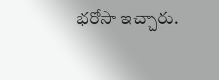భరోసా ఇచ్చారు.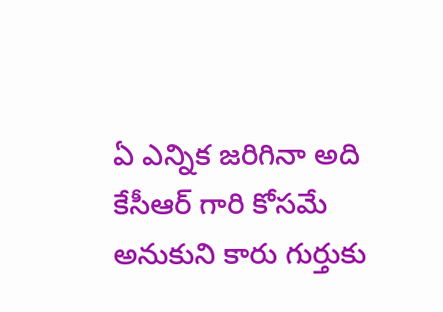ఏ ఎన్నిక జరిగినా అది కేసీఆర్ గారి కోసమే అనుకుని కారు గుర్తుకు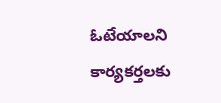ఓటేయాలని కార్యకర్తలకు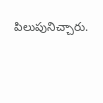పిలుపునిచ్చారు.